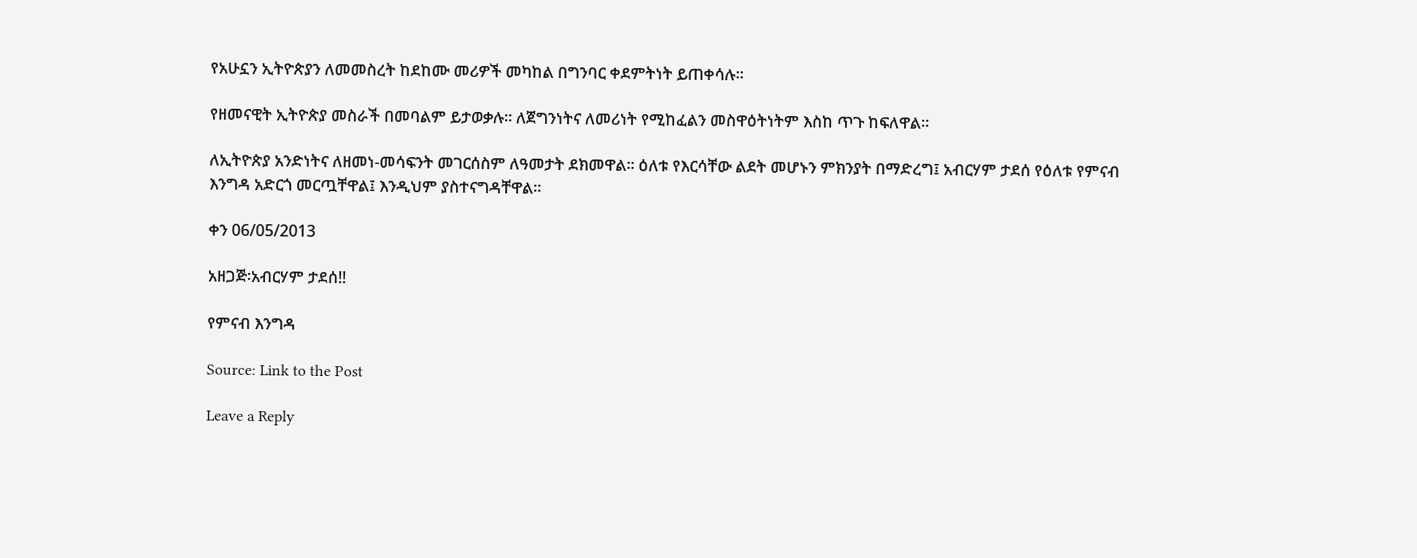የአሁኗን ኢትዮጵያን ለመመስረት ከደከሙ መሪዎች መካከል በግንባር ቀደምትነት ይጠቀሳሉ፡፡

የዘመናዊት ኢትዮጵያ መስራች በመባልም ይታወቃሉ፡፡ ለጀግንነትና ለመሪነት የሚከፈልን መስዋዕትነትም እስከ ጥጉ ከፍለዋል፡፡

ለኢትዮጵያ አንድነትና ለዘመነ-መሳፍንት መገርሰስም ለዓመታት ደክመዋል፡፡ ዕለቱ የእርሳቸው ልደት መሆኑን ምክንያት በማድረግ፤ አብርሃም ታደሰ የዕለቱ የምናብ እንግዳ አድርጎ መርጧቸዋል፤ እንዲህም ያስተናግዳቸዋል፡፡

ቀን 06/05/2013

አዘጋጅ፡አብርሃም ታደሰ!!

የምናብ እንግዳ

Source: Link to the Post

Leave a Reply